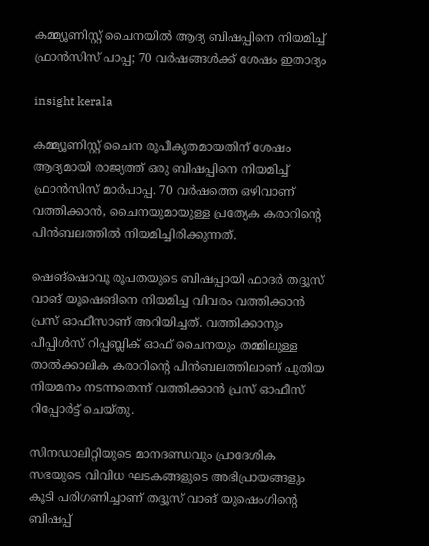കമ്മ്യൂണിസ്റ്റ് ചൈനയില്‍ ആദ്യ ബിഷപ്പിനെ നിയമിച്ച് ഫ്രാൻസിസ് പാപ്പ; 70 വർഷങ്ങള്‍ക്ക് ശേഷം ഇതാദ്യം

insight kerala

കമ്മ്യൂണിസ്റ്റ് ചൈന രൂപീകൃതമായതിന് ശേഷം ആദ്യമായി രാജ്യത്ത് ഒരു ബിഷപ്പിനെ നിയമിച്ച് ഫ്രാൻസിസ് മാർപാപ്പ. 70 വർഷത്തെ ഒഴിവാണ് വത്തിക്കാൻ, ചൈനയുമായുള്ള പ്രത്യേക കരാറിന്റെ പിൻബലത്തില്‍ നിയമിച്ചിരിക്കുന്നത്.

ഷെങ്ഷൊവൂ രൂപതയുടെ ബിഷപ്പായി ഫാദർ തദ്ദൂസ് വാങ് യൂഷെങിനെ നിയമിച്ച വിവരം വത്തിക്കാൻ പ്രസ് ഓഫീസാണ് അറിയിച്ചത്. വത്തിക്കാനും പീപ്പിൾസ് റിപ്പബ്ലിക് ഓഫ് ചൈനയും തമ്മിലുള്ള താൽക്കാലിക കരാറിന്റെ പിൻബലത്തിലാണ് പുതിയ നിയമനം നടന്നതെന്ന് വത്തിക്കാൻ പ്രസ് ഓഫീസ് റിപ്പോർട്ട് ചെയ്തു.

സിനഡാലിറ്റിയുടെ മാനദണ്ഡവും പ്രാദേശിക സഭയുടെ വിവിധ ഘടകങ്ങളുടെ അഭിപ്രായങ്ങളും കൂടി പരിഗണിച്ചാണ് തദ്ദൂസ് വാങ് യുഷെംഗിൻ്റെ ബിഷപ്പ്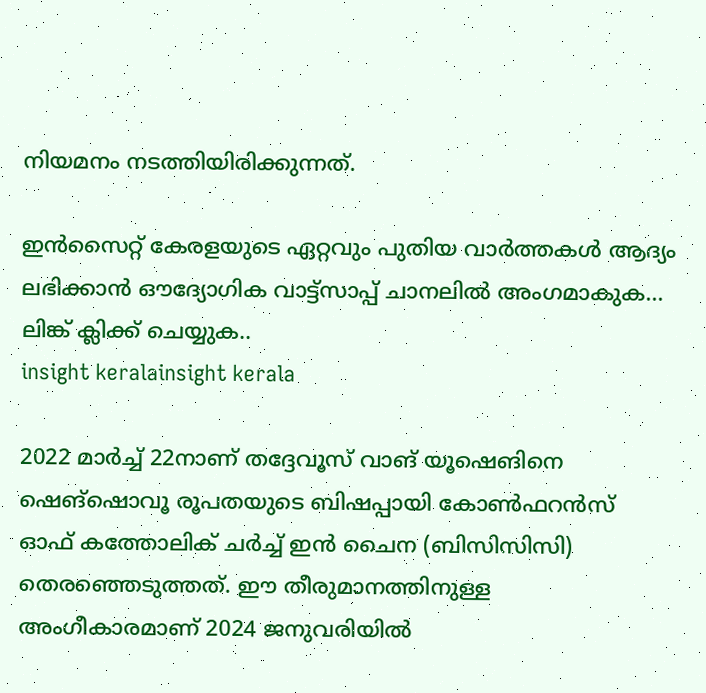നിയമനം നടത്തിയിരിക്കുന്നത്.

ഇൻസൈറ്റ് കേരളയുടെ ഏറ്റവും പുതിയ വാർത്തകൾ ആദ്യം ലഭിക്കാൻ ഔദ്യോഗിക വാട്ട്‌സാപ്പ് ചാനലിൽ അംഗമാകുക... ലിങ്ക് ക്ലിക്ക് ചെയ്യുക..
insight keralainsight kerala

2022 മാര്‍ച്ച് 22നാണ് തദ്ദേവൂസ് വാങ് യൂഷെങിനെ ഷെങ്‌ഷൊവൂ രൂപതയുടെ ബിഷപ്പായി കോണ്‍ഫറന്‍സ് ഓഫ് കത്തോലിക് ചര്‍ച്ച് ഇന്‍ ചൈന (ബിസിസിസി) തെരഞ്ഞെടുത്തത്. ഈ തീരുമാനത്തിനുള്ള അംഗീകാരമാണ് 2024 ജനുവരിയില്‍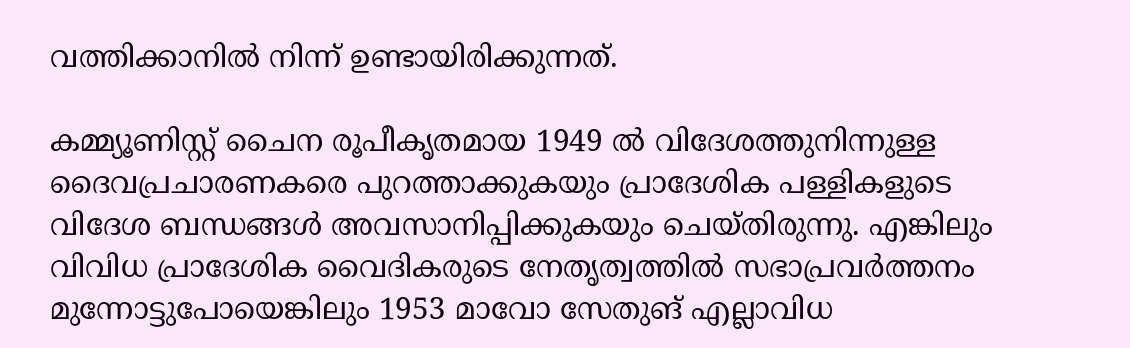വത്തിക്കാനില്‍ നിന്ന് ഉണ്ടായിരിക്കുന്നത്.

കമ്മ്യൂണിസ്റ്റ് ചൈന രൂപീകൃതമായ 1949 ല്‍ വിദേശത്തുനിന്നുള്ള ദൈവപ്രചാരണകരെ പുറത്താക്കുകയും പ്രാദേശിക പള്ളികളുടെ വിദേശ ബന്ധങ്ങള്‍ അവസാനിപ്പിക്കുകയും ചെയ്തിരുന്നു. എങ്കിലും വിവിധ പ്രാദേശിക വൈദികരുടെ നേതൃത്വത്തില്‍ സഭാപ്രവര്‍ത്തനം മുന്നോട്ടുപോയെങ്കിലും 1953 മാവോ സേതുങ് എല്ലാവിധ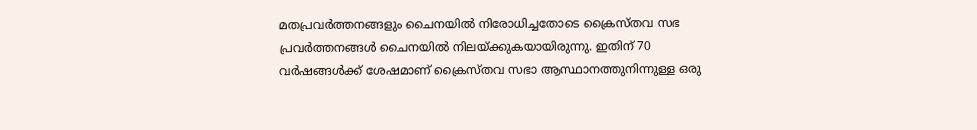മതപ്രവര്‍ത്തനങ്ങളും ചൈനയില്‍ നിരോധിച്ചതോടെ ക്രൈസ്തവ സഭ പ്രവര്‍ത്തനങ്ങള്‍ ചൈനയില്‍ നിലയ്ക്കുകയായിരുന്നു. ഇതിന് 70 വര്‍ഷങ്ങള്‍ക്ക് ശേഷമാണ് ക്രൈസ്തവ സഭാ ആസ്ഥാനത്തുനിന്നുള്ള ഒരു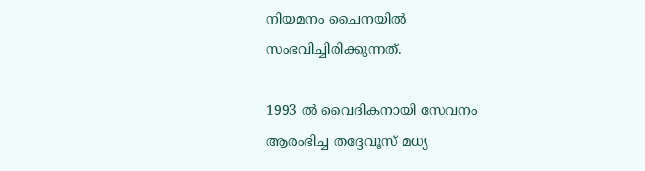നിയമനം ചൈനയില്‍ സംഭവിച്ചിരിക്കുന്നത്.

1993 ല്‍ വൈദികനായി സേവനം ആരംഭിച്ച തദ്ദേവൂസ് മധ്യ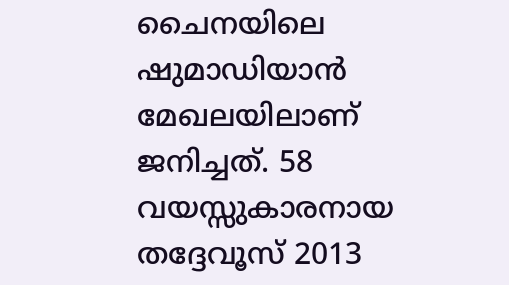ചൈനയിലെ ഷുമാഡിയാന്‍ മേഖലയിലാണ് ജനിച്ചത്. 58 വയസ്സുകാരനായ തദ്ദേവൂസ് 2013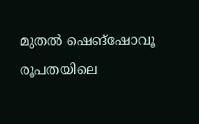മുതല്‍ ഷെങ്‌ഷോവൂ രൂപതയിലെ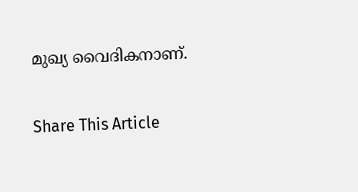മുഖ്യ വൈദികനാണ്.

Share This Article